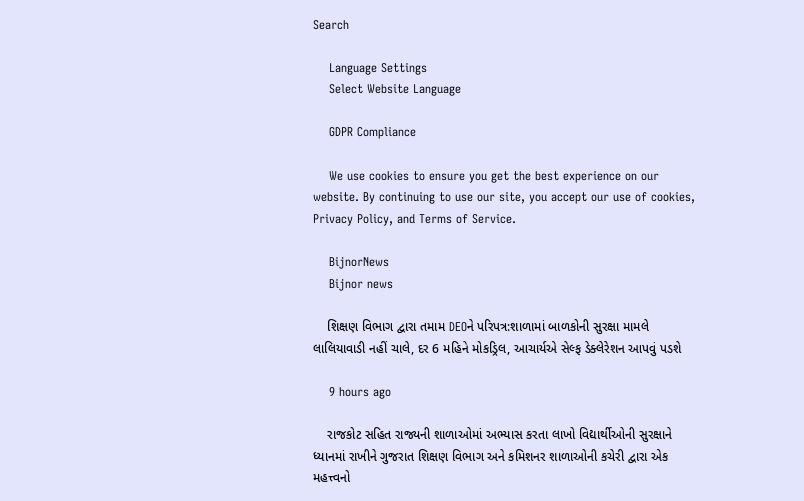Search

    Language Settings
    Select Website Language

    GDPR Compliance

    We use cookies to ensure you get the best experience on our website. By continuing to use our site, you accept our use of cookies, Privacy Policy, and Terms of Service.

    BijnorNews
    Bijnor news

    શિક્ષણ વિભાગ દ્વારા તમામ DEOને પરિપત્ર:શાળામાં બાળકોની સુરક્ષા મામલે લાલિયાવાડી નહીં ચાલે, દર 6 મહિને મોકડ્રિલ, આચાર્યએ સેલ્ફ ડેક્લેરેશન આપવું પડશે

    9 hours ago

    રાજકોટ સહિત રાજ્યની શાળાઓમાં અભ્યાસ કરતા લાખો વિદ્યાર્થીઓની સુરક્ષાને ધ્યાનમાં રાખીને ગુજરાત શિક્ષણ વિભાગ અને કમિશનર શાળાઓની કચેરી દ્વારા એક મહત્ત્વનો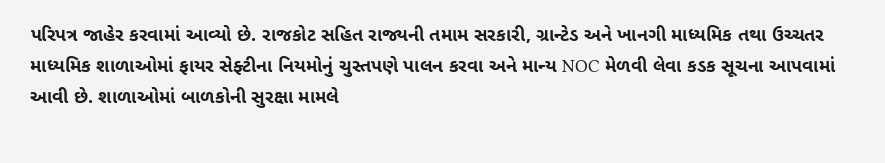પરિપત્ર જાહેર કરવામાં આવ્યો છે. રાજકોટ સહિત રાજ્યની તમામ સરકારી, ગ્રાન્ટેડ અને ખાનગી માધ્યમિક તથા ઉચ્ચતર માધ્યમિક શાળાઓમાં ફાયર સેફ્ટીના નિયમોનું ચુસ્તપણે પાલન કરવા અને માન્ય NOC મેળવી લેવા કડક સૂચના આપવામાં આવી છે. શાળાઓમાં બાળકોની સુરક્ષા મામલે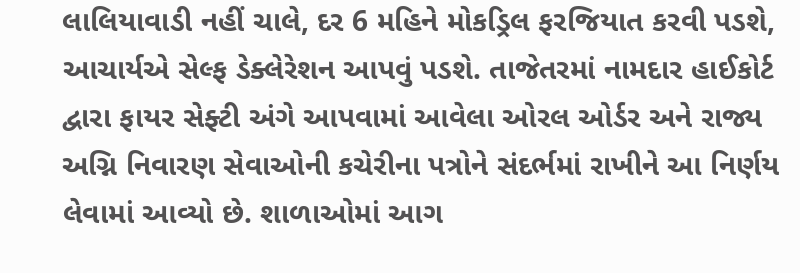લાલિયાવાડી નહીં ચાલે, દર 6 મહિને મોકડ્રિલ ફરજિયાત કરવી પડશે, આચાર્યએ સેલ્ફ ડેક્લેરેશન આપવું પડશે. તાજેતરમાં નામદાર હાઈકોર્ટ દ્વારા ફાયર સેફ્ટી અંગે આપવામાં આવેલા ઓરલ ઓર્ડર અને રાજ્ય અગ્નિ નિવારણ સેવાઓની કચેરીના પત્રોને સંદર્ભમાં રાખીને આ નિર્ણય લેવામાં આવ્યો છે. શાળાઓમાં આગ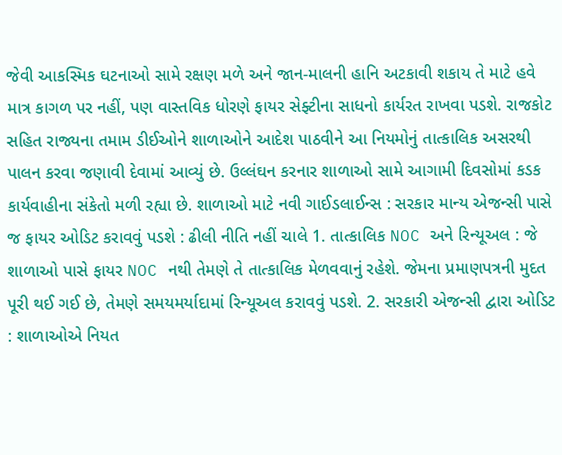જેવી આકસ્મિક ઘટનાઓ સામે રક્ષણ મળે અને જાન-માલની હાનિ અટકાવી શકાય તે માટે હવે માત્ર કાગળ પર નહીં, પણ વાસ્તવિક ધોરણે ફાયર સેફ્ટીના સાધનો કાર્યરત રાખવા પડશે. રાજકોટ સહિત રાજ્યના તમામ ડીઈઓને શાળાઓને આદેશ પાઠવીને આ નિયમોનું તાત્કાલિક અસરથી પાલન કરવા જણાવી દેવામાં આવ્યું છે. ઉલ્લંઘન કરનાર શાળાઓ સામે આગામી દિવસોમાં કડક કાર્યવાહીના સંકેતો મળી રહ્યા છે. શાળાઓ માટે નવી ગાઈડલાઈન્સ : સરકાર માન્ય એજન્સી પાસે જ ફાયર ઓડિટ કરાવવું પડશે : ઢીલી નીતિ નહીં ચાલે 1. તાત્કાલિક NOC અને રિન્યૂઅલ : જે શાળાઓ પાસે ફાયર NOC નથી તેમણે તે તાત્કાલિક મેળવવાનું રહેશે. જેમના પ્રમાણપત્રની મુદત પૂરી થઈ ગઈ છે, તેમણે સમયમર્યાદામાં રિન્યૂઅલ કરાવવું પડશે. 2. સરકારી એજન્સી દ્વારા ઓડિટ : શાળાઓએ નિયત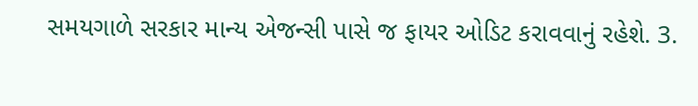સમયગાળે સરકાર માન્ય એજન્સી પાસે જ ફાયર ઓડિટ કરાવવાનું રહેશે. 3.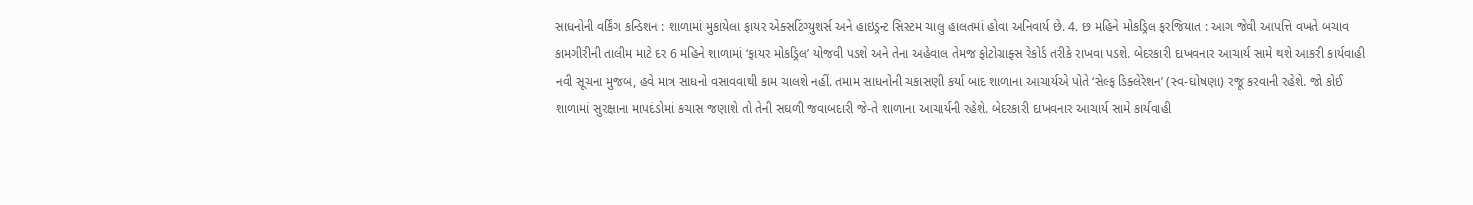સાધનોની વર્કિંગ કન્ડિશન : શાળામાં મુકાયેલા ફાયર એક્સટિંગ્યુશર્સ અને હાઇડ્રન્ટ સિસ્ટમ ચાલુ હાલતમાં હોવા અનિવાર્ય છે. 4. છ મહિને મોકડ્રિલ ફરજિયાત : આગ જેવી આપત્તિ વખતે બચાવ કામગીરીની તાલીમ માટે દર 6 મહિને શાળામાં ‘ફાયર મોકડ્રિલ’ યોજવી પડશે અને તેના અહેવાલ તેમજ ફોટોગ્રાફ્સ રેકોર્ડ તરીકે રાખવા પડશે. બેદરકારી દાખવનાર આચાર્ય સામે થશે આકરી કાર્યવાહી નવી સૂચના મુજબ, હવે માત્ર સાધનો વસાવવાથી કામ ચાલશે નહીં. તમામ સાધનોની ચકાસણી કર્યા બાદ શાળાના આચાર્યએ પોતે ‘સેલ્ફ ડિક્લેરેશન’ (સ્વ-ઘોષણા) રજૂ કરવાની રહેશે. જો કોઈ શાળામાં સુરક્ષાના માપદંડોમાં કચાસ જણાશે તો તેની સઘળી જવાબદારી જે-તે શાળાના આચાર્યની રહેશે. બેદરકારી દાખવનાર આચાર્ય સામે કાર્યવાહી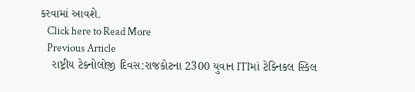કરવામાં આવશે.
    Click here to Read More
    Previous Article
    રાષ્ટ્રીય ટેક્નોલોજી દિવસ:રાજકોટના 2300 યુવાન ITIમાં ટેક્નિકલ સ્કિલ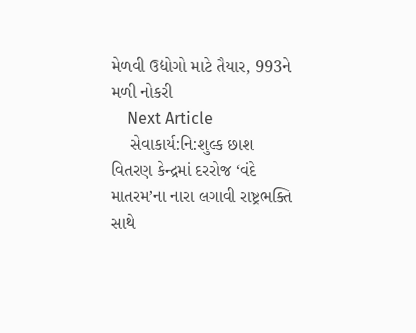મેળવી ઉદ્યોગો માટે તૈયાર, 993ને મળી નોકરી
    Next Article
    સેવાકાર્ય:નિ:શુલ્ક છાશ વિતરણ કેન્દ્રમાં દરરોજ ‘વંદે માતરમ’ના નારા લગાવી રાષ્ટ્રભક્તિ સાથે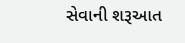સેવાની શરૂઆત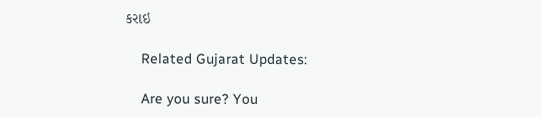કરાઇ

    Related Gujarat Updates:

    Are you sure? You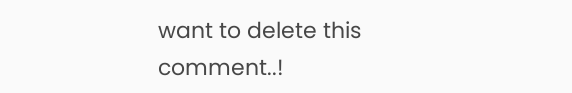want to delete this comment..!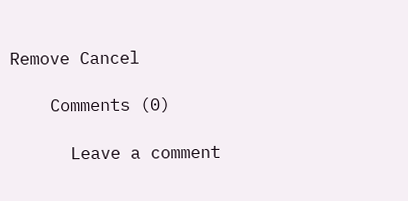Remove Cancel

    Comments (0)

      Leave a comment